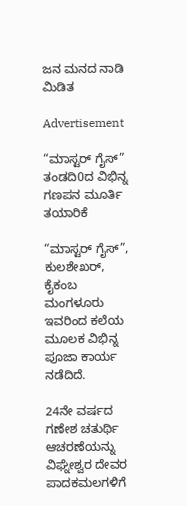ಜನ ಮನದ ನಾಡಿ ಮಿಡಿತ

Advertisement

“ಮಾಸ್ಟರ್ ಗೈಸ್” ತಂಡದಿ0ದ ವಿಭಿನ್ನ ಗಣಪನ ಮೂರ್ತಿ ತಯಾರಿಕೆ

“ಮಾಸ್ಟರ್ ಗೈಸ್”, ಕುಲಶೇಖರ್, ಕೈಕಂಬ ಮಂಗಳೂರು ಇವರಿಂದ ಕಲೆಯ ಮೂಲಕ ವಿಭಿನ್ನ ಪೂಜಾ ಕಾರ್ಯ ನಡೆದಿದೆ.

24ನೇ ವರ್ಷದ ಗಣೇಶ ಚತುರ್ಥಿ ಆಚರಣೆಯನ್ನು ವಿಘ್ನೇಶ್ವರ ದೇವರ ಪಾದಕಮಲಗಳಿಗೆ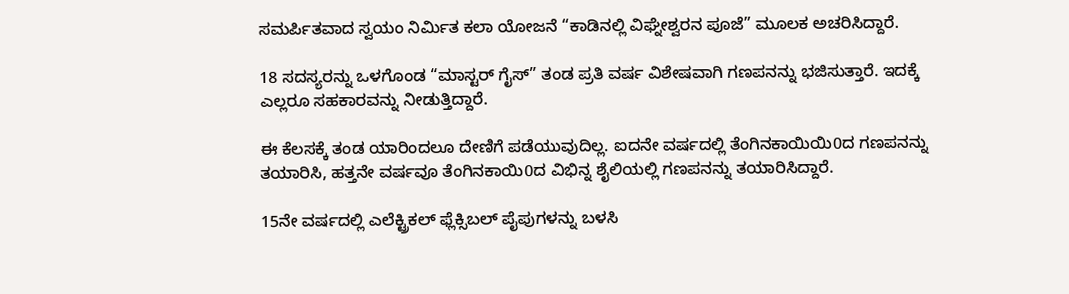ಸಮರ್ಪಿತವಾದ ಸ್ವಯಂ ನಿರ್ಮಿತ ಕಲಾ ಯೋಜನೆ “ಕಾಡಿನಲ್ಲಿ ವಿಘ್ನೇಶ್ವರನ ಪೂಜೆ” ಮೂಲಕ ಅಚರಿಸಿದ್ದಾರೆ.

18 ಸದಸ್ಯರನ್ನು ಒಳಗೊಂಡ “ಮಾಸ್ಟರ್ ಗೈಸ್” ತಂಡ ಪ್ರತಿ ವರ್ಷ ವಿಶೇಷವಾಗಿ ಗಣಪನನ್ನು ಭಜಿಸುತ್ತಾರೆ. ಇದಕ್ಕೆ ಎಲ್ಲರೂ ಸಹಕಾರವನ್ನು ನೀಡುತ್ತಿದ್ದಾರೆ.

ಈ ಕೆಲಸಕ್ಕೆ ತಂಡ ಯಾರಿಂದಲೂ ದೇಣಿಗೆ ಪಡೆಯುವುದಿಲ್ಲ. ಐದನೇ ವರ್ಷದಲ್ಲಿ ತೆಂಗಿನಕಾಯಿಯಿ0ದ ಗಣಪನನ್ನು ತಯಾರಿಸಿ, ಹತ್ತನೇ ವರ್ಷವೂ ತೆಂಗಿನಕಾಯಿ0ದ ವಿಭಿನ್ನ ಶೈಲಿಯಲ್ಲಿ ಗಣಪನನ್ನು ತಯಾರಿಸಿದ್ದಾರೆ.

15ನೇ ವರ್ಷದಲ್ಲಿ ಎಲೆಕ್ಟ್ರಿಕಲ್ ಫ್ಲೆಕ್ಸಿಬಲ್ ಪೈಪುಗಳನ್ನು ಬಳಸಿ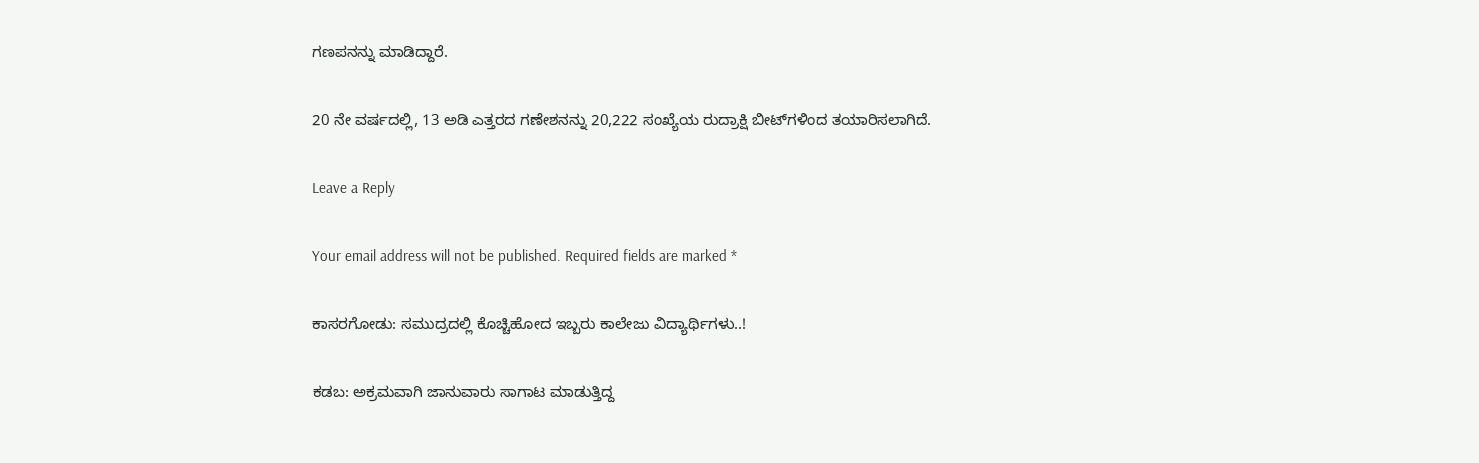ಗಣಪನನ್ನು ಮಾಡಿದ್ದಾರೆ.

20 ನೇ ವರ್ಷದಲ್ಲಿ, 13 ಅಡಿ ಎತ್ತರದ ಗಣೇಶನನ್ನು 20,222 ಸಂಖ್ಯೆಯ ರುದ್ರಾಕ್ಷಿ ಬೀಟ್‌ಗಳಿಂದ ತಯಾರಿಸಲಾಗಿದೆ.

Leave a Reply

Your email address will not be published. Required fields are marked *

ಕಾಸರಗೋಡು: ಸಮುದ್ರದಲ್ಲಿ ಕೊಚ್ಚಿಹೋದ ಇಬ್ಬರು ಕಾಲೇಜು ವಿದ್ಯಾರ್ಥಿಗಳು..!

ಕಡಬ: ಅಕ್ರಮವಾಗಿ ಜಾನುವಾರು ಸಾಗಾಟ ಮಾಡುತ್ತಿದ್ದ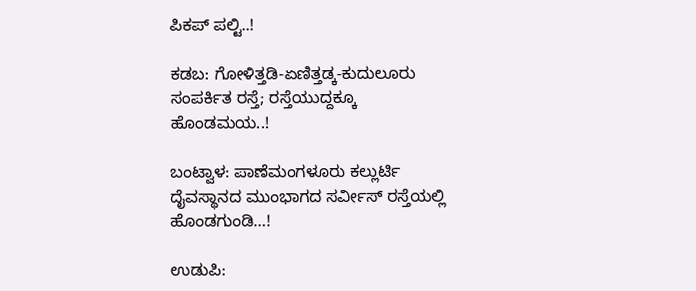ಪಿಕಪ್ ಪಲ್ಟಿ..!

ಕಡಬ: ಗೋಳಿತ್ತಡಿ-ಏಣಿತ್ತಡ್ಕ-ಕುದುಲೂರು ಸಂಪರ್ಕಿತ ರಸ್ತೆ; ರಸ್ತೆಯುದ್ದಕ್ಕೂ ಹೊಂಡಮಯ..!

ಬಂಟ್ವಾಳ: ಪಾಣೆಮಂಗಳೂರು ಕಲ್ಲುರ್ಟಿ ದೈವಸ್ಥಾನದ ಮುಂಭಾಗದ ಸರ್ವೀಸ್ ರಸ್ತೆಯಲ್ಲಿ ಹೊಂಡಗುಂಡಿ…!

ಉಡುಪಿ: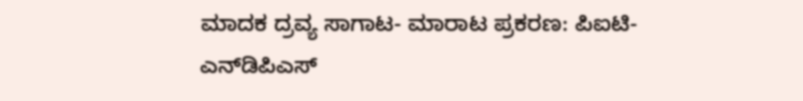ಮಾದಕ ದ್ರವ್ಯ ಸಾಗಾಟ- ಮಾರಾಟ ಪ್ರಕರಣ: ಪಿಐಟಿ- ಎನ್‌ಡಿಪಿಎಸ್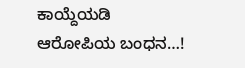ಕಾಯ್ದೆಯಡಿ ಆರೋಪಿಯ ಬಂಧನ…!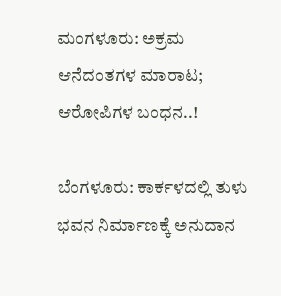ಮಂಗಳೂರು: ಅಕ್ರಮ ಆನೆದಂತಗಳ ಮಾರಾಟ; ಆರೋಪಿಗಳ ಬಂಧನ..!

ಬೆಂಗಳೂರು: ಕಾರ್ಕಳದಲ್ಲಿ ತುಳು ಭವನ ನಿರ್ಮಾಣಕ್ಕೆ ಅನುದಾನ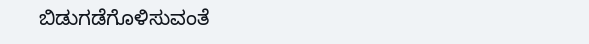ಬಿಡುಗಡೆಗೊಳಿಸುವಂತೆ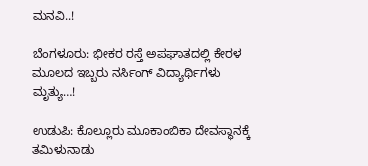ಮನವಿ..!

ಬೆಂಗಳೂರು: ಭೀಕರ ರಸ್ತೆ ಅಪಘಾತದಲ್ಲಿ ಕೇರಳ ಮೂಲದ ಇಬ್ಬರು ನರ್ಸಿಂಗ್ ವಿದ್ಯಾರ್ಥಿಗಳು ಮೃತ್ಯು…!

ಉಡುಪಿ: ಕೊಲ್ಲೂರು ಮೂಕಾಂಬಿಕಾ ದೇವಸ್ಥಾನಕ್ಕೆ ತಮಿಳುನಾಡು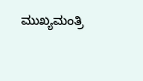ಮುಖ್ಯಮಂತ್ರಿ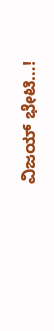ವಿಜಯ್ ಭೇಟಿ…!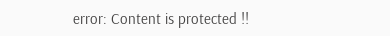error: Content is protected !!